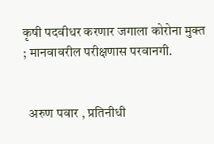कृषी पदवीधर करणार जगाला कोरोना मुक्त ; मानवावरील परीक्षणास परवानगी.


  अरुण पवार , प्रतिनीधी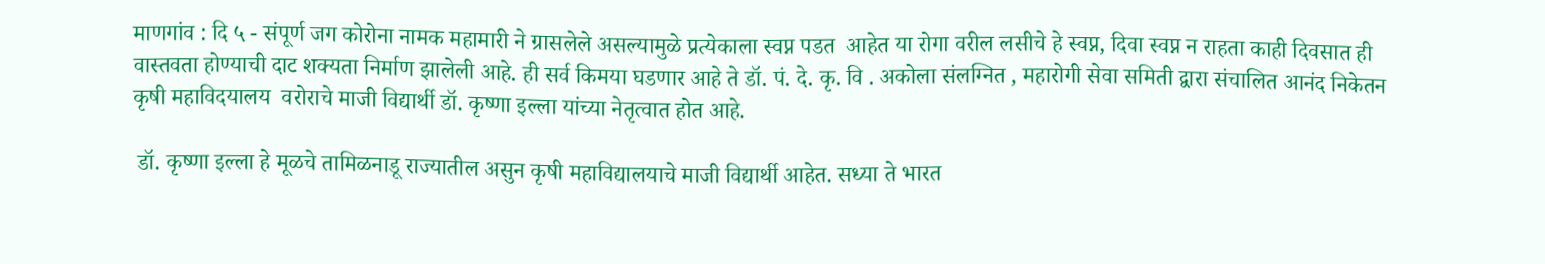माणगांव : दि ५ - संपूर्ण जग कोरोना नामक महामारी ने ग्रासलेले असल्यामुळे प्रत्येकाला स्वप्न पडत  आहेत या रोगा वरील लसीचे हे स्वप्न, दिवा स्वप्न न राहता काही दिवसात ही वास्तवता होण्याची दाट शक्यता निर्माण झालेली आहे. ही सर्व किमया घडणार आहे ते डॉ. पं. दे. कृ. वि . अकोला संलग्नित , महारोगी सेवा समिती द्वारा संचालित आनंद निकेतन कृषी महाविदयालय  वरोराचे माजी विद्यार्थी डॉ. कृष्णा इल्ला यांच्या नेतृत्वात होत आहे.

 डॉ. कृष्णा इल्ला हे मूळचे तामिळनाडू राज्यातील असुन कृषी महाविद्यालयाचे माजी विद्यार्थी आहेत. सध्या ते भारत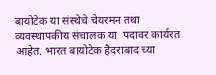बायोटेक या संस्थेचे चेयरमन तथा व्यवस्थापकीय संचालक या  पदावर कार्यरत  आहेत. भारत बायोटेक हैदराबाद च्या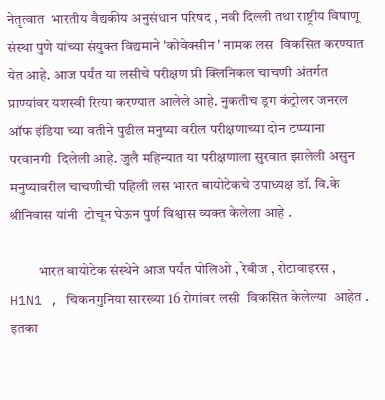नेतृत्वात  भारतीय वैद्यकीय अनुसंधान परिषद , नवी दिल्ली तथा राष्ट्रीय विषाणू संस्था पुणे यांच्या संयुक्त विद्यमाने 'कोवेक्सीन ' नामक लस  विकसित करण्यात येत आहे. आज पर्यंत या लसीचे परीक्षण प्री क्लिनिकल चाचणी अंतर्गत प्राण्यांवर यशस्वी रित्या करण्यात आलेले आहे. नुकतीच ड्रग कंट्रोलर जनरल ऑफ इंडिया च्या वतीने पुढील मनुष्या वरील परीक्षणाच्या दोन टप्प्याना परवानगी  दिलेली आहे. जुलै महिन्यात या परीक्षणाला सुरवात झालेली असुन मनुष्यावरील चाचणीची पहिली लस भारत बायोटेकचे उपाध्यक्ष डॉ. वि.के श्रीनिवास यांनी  टोचून घेऊन पुर्ण विश्वास व्यक्त केलेला आहे .

          भारत बायोटेक संस्थेने आज पर्यंत पोलिओ , रेबीज , रोटावाइरस , H1N1 , चिकनगुनिया सारख्या 16 रोगांवर लसी  विकसित केलेल्या  आहेत . इतका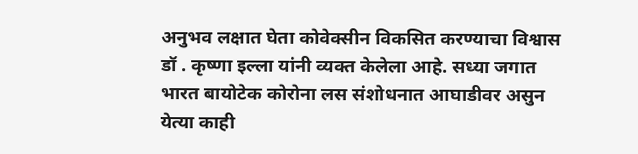अनुभव लक्षात घेता कोवेक्सीन विकसित करण्याचा विश्वास डॉ . कृष्णा इल्ला यांनी व्यक्त केलेला आहे. सध्या जगात भारत बायोटेक कोरोना लस संशोधनात आघाडीवर असुन  येत्या काही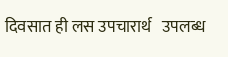दिवसात ही लस उपचारार्थ   उपलब्ध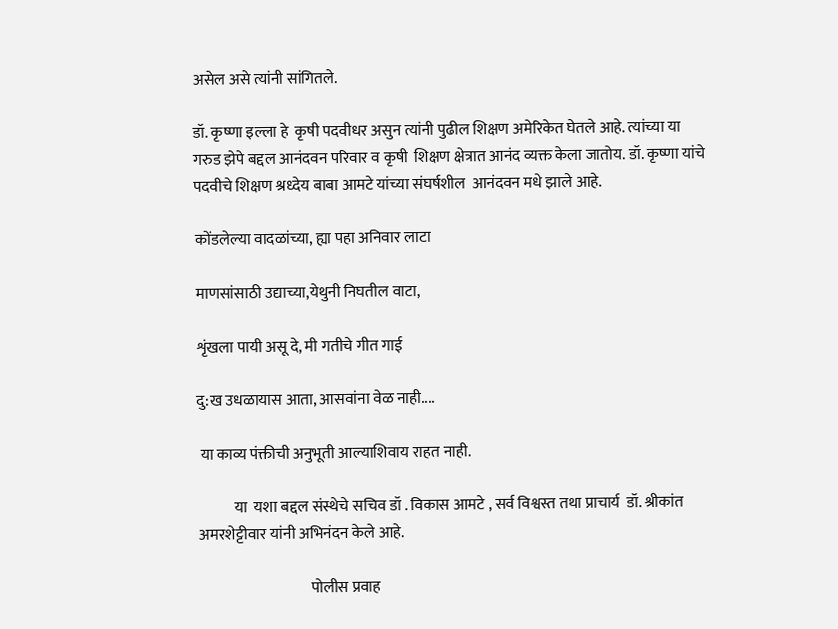असेल असे त्यांनी सांगितले.

डॉ. कृष्णा इल्ला हे  कृषी पदवीधर असुन त्यांनी पुढील शिक्षण अमेरिकेत घेतले आहे. त्यांच्या या गरुड झेपे बद्दल आनंदवन परिवार व कृषी  शिक्षण क्षेत्रात आनंद व्यक्त केला जातोय. डॉ. कृष्णा यांचे पदवीचे शिक्षण श्रध्देय बाबा आमटे यांच्या संघर्षशील  आनंदवन मधे झाले आहे.

कोंडलेल्या वादळांच्या, ह्या पहा अनिवार लाटा

माणसांसाठी उद्याच्या,येथुनी निघतील वाटा,

शृंखला पायी असू दे, मी गतीचे गीत गाई

दु:ख उधळायास आता, आसवांना वेळ नाही....

 या काव्य पंक्तीची अनुभूती आल्याशिवाय राहत नाही.

            या  यशा बद्दल संस्थेचे सचिव डॉ . विकास आमटे , सर्व विश्वस्त तथा प्राचार्य  डॉ. श्रीकांत अमरशेट्टीवार यांनी अभिनंदन केले आहे.

                                     पोलीस प्रवाह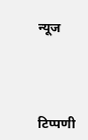न्यूज




टिप्पणी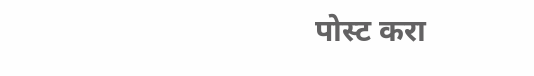पोस्ट करा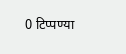0 टिप्पण्या